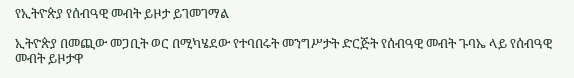የኢትዮጵያ የሰብዓዊ መብት ይዞታ ይገመገማል

ኢትዮጵያ በመጪው መጋቢት ወር በሚካሄደው የተባበሩት መንግሥታት ድርጅት የሰብዓዊ መብት ጉባኤ ላይ የሰብዓዊ መብት ይዞታዋ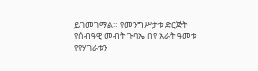ይገመገማል። የመንግሥታቱ ድርጅት የሰብዓዊ መብት ጉባኤ በየ አራት ዓመቱ የየሃገራቱን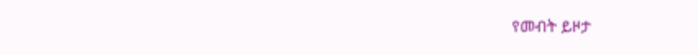የመብት ይዞታ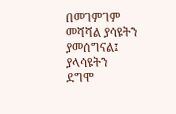በመገምገም መሻሻል ያሳዩትን ያመሰግናል፤ ያላሳዩትን ደግሞ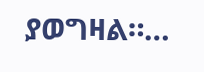ያወግዛል።…